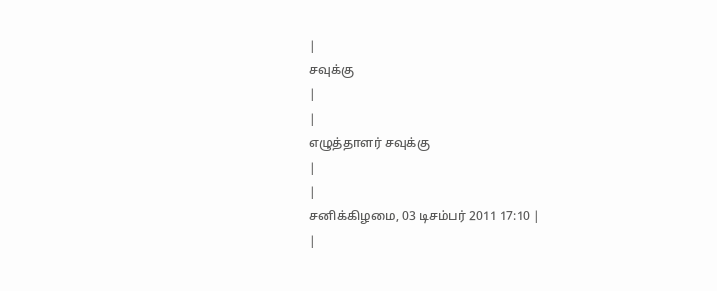|
சவுக்கு
|
|
எழுத்தாளர் சவுக்கு
|
|
சனிக்கிழமை, 03 டிசம்பர் 2011 17:10 |
|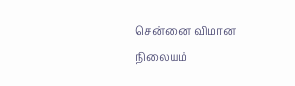சென்னை விமான நிலையம்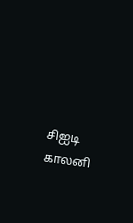சிஐடி காலனி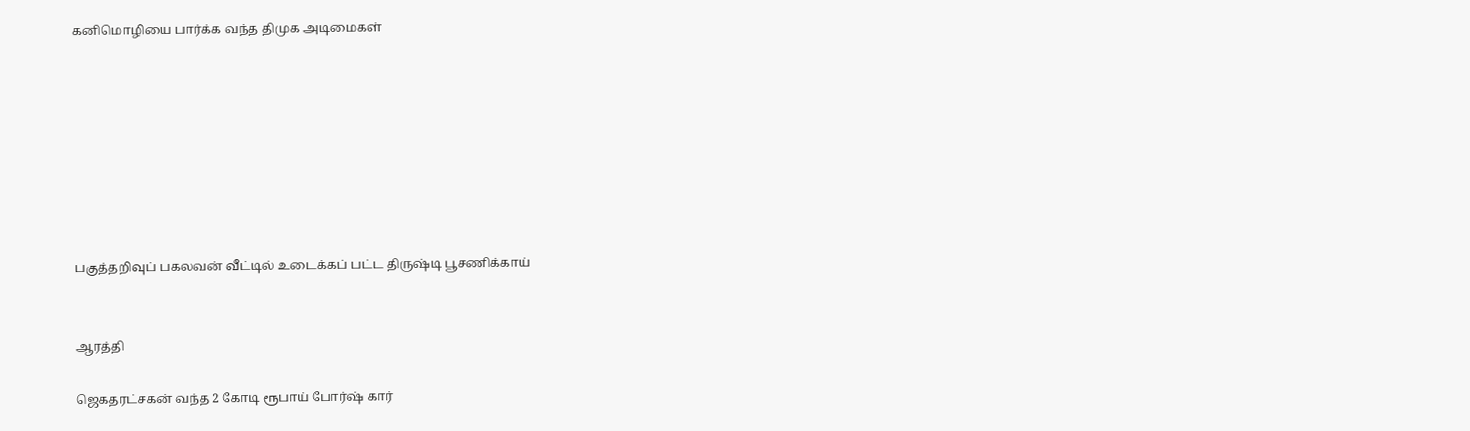கனிமொழியை பார்க்க வந்த திமுக அடிமைகள்








பகுத்தறிவுப் பகலவன் வீட்டில் உடைக்கப் பட்ட திருஷ்டி பூசணிக்காய்


ஆரத்தி

ஜெகதரட்சகன் வந்த 2 கோடி ரூபாய் போர்ஷ் கார்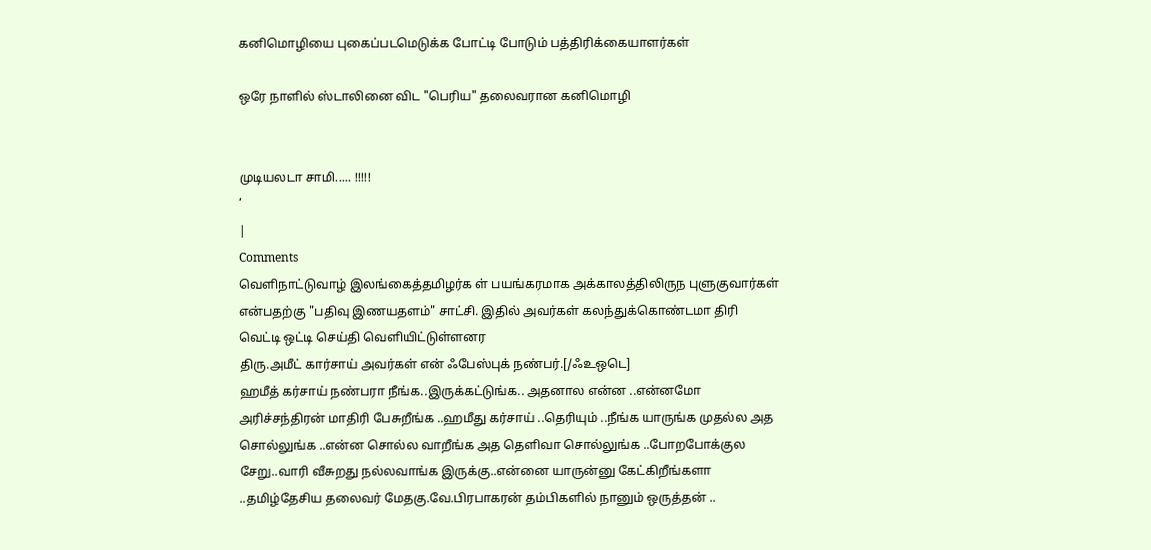கனிமொழியை புகைப்படமெடுக்க போட்டி போடும் பத்திரிக்கையாளர்கள்

ஒரே நாளில் ஸ்டாலினை விட "பெரிய" தலைவரான கனிமொழி


முடியலடா சாமி..... !!!!!
‘
|
Comments
வெளிநாட்டுவாழ் இலங்கைத்தமிழர்க ள் பயங்கரமாக அக்காலத்திலிருந புளுகுவார்கள் என்பதற்கு "பதிவு இணயதளம்" சாட்சி. இதில் அவர்கள் கலந்துக்கொண்டமா திரி வெட்டி ஒட்டி செய்தி வெளியிட்டுள்ளனர
திரு.அமீட் கார்சாய் அவர்கள் என் ஃபேஸ்புக் நண்பர்.[/ஃஉஒடெ]
ஹமீத் கர்சாய் நண்பரா நீங்க..இருக்கட்டுங்க.. அதனால என்ன ..என்னமோ அரிச்சந்திரன் மாதிரி பேசுறீங்க ..ஹமீது கர்சாய் ..தெரியும் ..நீங்க யாருங்க முதல்ல அத சொல்லுங்க ..என்ன சொல்ல வாறீங்க அத தெளிவா சொல்லுங்க ..போறபோக்குல சேறு..வாரி வீசுறது நல்லவாங்க இருக்கு..என்னை யாருன்னு கேட்கிறீங்களா ..தமிழ்தேசிய தலைவர் மேதகு.வே.பிரபாகரன் தம்பிகளில் நானும் ஒருத்தன் ..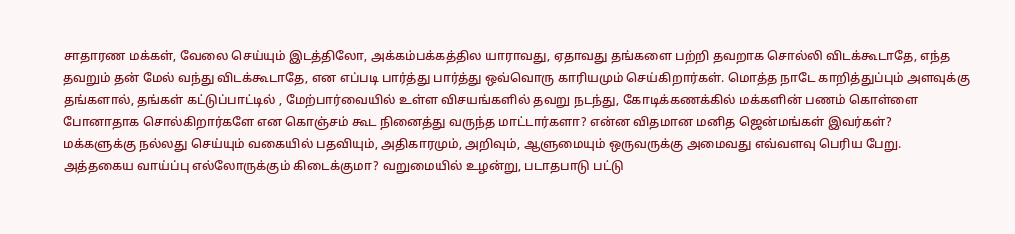சாதாரண மக்கள், வேலை செய்யும் இடத்திலோ, அக்கம்பக்கத்தில யாராவது, ஏதாவது தங்களை பற்றி தவறாக சொல்லி விடக்கூடாதே, எந்த தவறும் தன் மேல் வந்து விடக்கூடாதே, என எப்படி பார்த்து பார்த்து ஒவ்வொரு காரியமும் செய்கிறார்கள். மொத்த நாடே காறித்துப்பும் அளவுக்கு தங்களால், தங்கள் கட்டுப்பாட்டில் , மேற்பார்வையில் உள்ள விசயங்களில் தவறு நடந்து, கோடிக்கணக்கில் மக்களின் பணம் கொள்ளை போனாதாக சொல்கிறார்களே என கொஞ்சம் கூட நினைத்து வருந்த மாட்டார்களா? என்ன விதமான மனித ஜென்மங்கள் இவர்கள்?
மக்களுக்கு நல்லது செய்யும் வகையில் பதவியும், அதிகாரமும், அறிவும், ஆளுமையும் ஒருவருக்கு அமைவது எவ்வளவு பெரிய பேறு. அத்தகைய வாய்ப்பு எல்லோருக்கும் கிடைக்குமா? வறுமையில் உழன்று, படாதபாடு பட்டு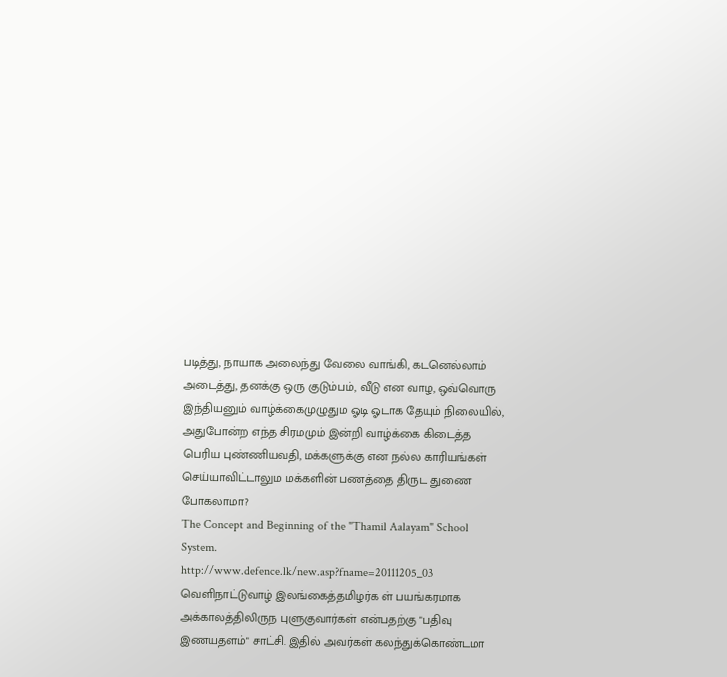படித்து, நாயாக அலைந்து வேலை வாங்கி, கடனெல்லாம் அடைத்து, தனக்கு ஒரு குடும்பம், வீடு என வாழ, ஒவ்வொரு இந்தியனும் வாழ்க்கைமுழுதும ஓடி ஓடாக தேயும் நிலையில், அதுபோன்ற எந்த சிரமமும் இன்றி வாழ்க்கை கிடைத்த பெரிய புண்ணியவதி, மக்களுக்கு என நல்ல காரியங்கள் செய்யாவிட்டாலும மக்களின் பணத்தை திருட துணை போகலாமா?
The Concept and Beginning of the "Thamil Aalayam" School System.
http://www.defence.lk/new.asp?fname=20111205_03
வெளிநாட்டுவாழ் இலங்கைத்தமிழர்க ள் பயங்கரமாக அக்காலத்திலிருந புளுகுவார்கள் என்பதற்கு "பதிவு இணயதளம்" சாட்சி. இதில் அவர்கள் கலந்துக்கொண்டமா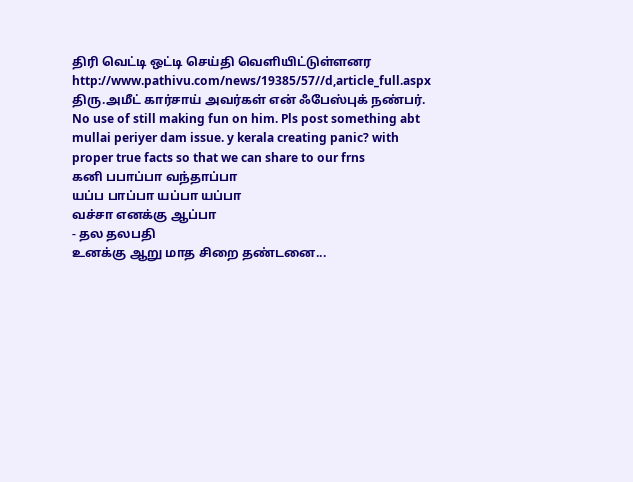திரி வெட்டி ஒட்டி செய்தி வெளியிட்டுள்ளனர http://www.pathivu.com/news/19385/57//d,article_full.aspx
திரு.அமீட் கார்சாய் அவர்கள் என் ஃபேஸ்புக் நண்பர்.
No use of still making fun on him. Pls post something abt mullai periyer dam issue. y kerala creating panic? with proper true facts so that we can share to our frns
கனி பபாப்பா வந்தாப்பா
யப்ப பாப்பா யப்பா யப்பா
வச்சா எனக்கு ஆப்பா
- தல தலபதி
உனக்கு ஆறு மாத சிறை தண்டனை...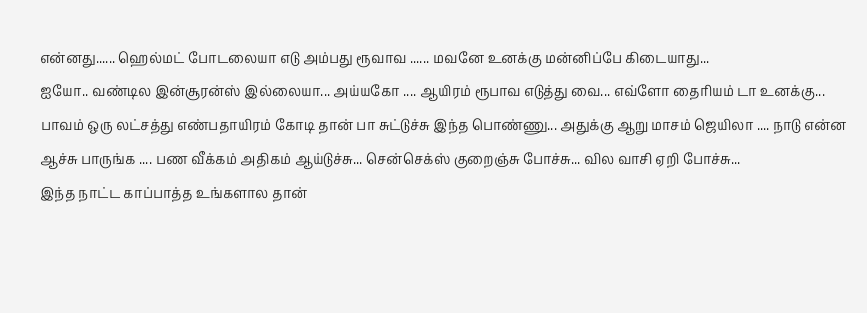என்னது...... ஹெல்மட் போடலையா எடு அம்பது ரூவாவ ...... மவனே உனக்கு மன்னிப்பே கிடையாது...
ஐயோ.. வண்டில இன்சூரன்ஸ் இல்லையா... அய்யகோ .... ஆயிரம் ரூபாவ எடுத்து வை... எவ்ளோ தைரியம் டா உனக்கு...
பாவம் ஒரு லட்சத்து எண்பதாயிரம் கோடி தான் பா சுட்டுச்சு இந்த பொண்ணு... அதுக்கு ஆறு மாசம் ஜெயிலா .... நாடு என்ன ஆச்சு பாருங்க .... பண வீக்கம் அதிகம் ஆய்டுச்சு... சென்செக்ஸ் குறைஞ்சு போச்சு... வில வாசி ஏறி போச்சு...
இந்த நாட்ட காப்பாத்த உங்களால தான்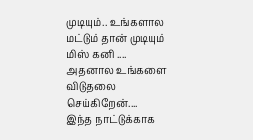முடியும்.. உங்களால மட்டும் தான் முடியும் மிஸ் கனி .... அதனால உங்களை விடுதலை செய்கிறேன்....
இந்த நாட்டுக்காக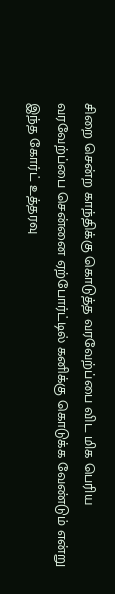சிறை சென்ற காந்திக்கு கொடுத்த வரவேற்ப்பை விட மிக பெரிய வரவேற்ப்பை சென்னை ஏற்போர்ட்டில் கனிக்கு கொடுக்க வேண்டும் என்று இந்த கோர்ட் உத்தரவு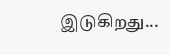இடுகிறது...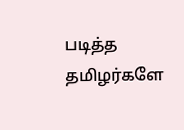படித்த தமிழர்களே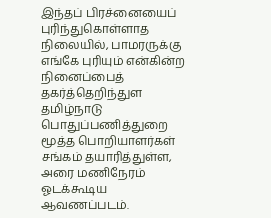இந்தப் பிரச்னையைப் புரிந்துகொள்ளாத நிலையில், பாமரருக்கு எங்கே புரியும் என்கின்ற நினைப்பைத் தகர்த்தெறிந்துள தமிழ்நாடு பொதுப்பணித்துறை மூத்த பொறியாளர்கள் சங்கம் தயாரித்துள்ள, அரை மணிநேரம் ஓடக்கூடிய ஆவணப்படம்.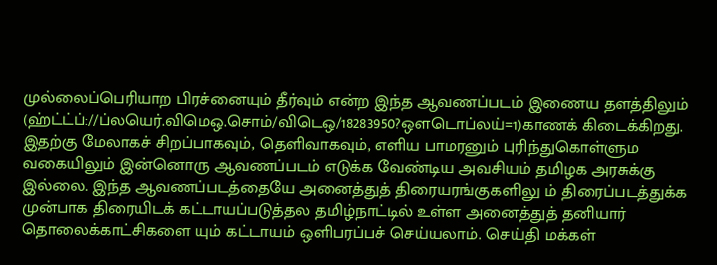முல்லைப்பெரியாற பிரச்னையும் தீர்வும் என்ற இந்த ஆவணப்படம் இணைய தளத்திலும் (ஹ்ட்ட்ப்://ப்லயெர்.விமெஒ.சொம்/விடெஒ/18283950?ஔடொப்லய்=1)காணக் கிடைக்கிறது.
இதற்கு மேலாகச் சிறப்பாகவும், தெளிவாகவும், எளிய பாமரனும் புரிந்துகொள்ளும வகையிலும் இன்னொரு ஆவணப்படம் எடுக்க வேண்டிய அவசியம் தமிழக அரசுக்கு இல்லை. இந்த ஆவணப்படத்தையே அனைத்துத் திரையரங்குகளிலு ம் திரைப்படத்துக்க முன்பாக திரையிடக் கட்டாயப்படுத்தல தமிழ்நாட்டில் உள்ள அனைத்துத் தனியார் தொலைக்காட்சிகளை யும் கட்டாயம் ஒளிபரப்பச் செய்யலாம். செய்தி மக்கள்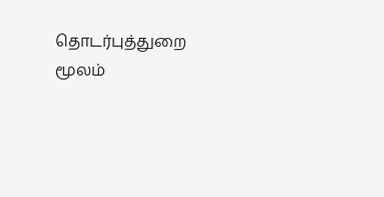தொடர்புத்துறை மூலம்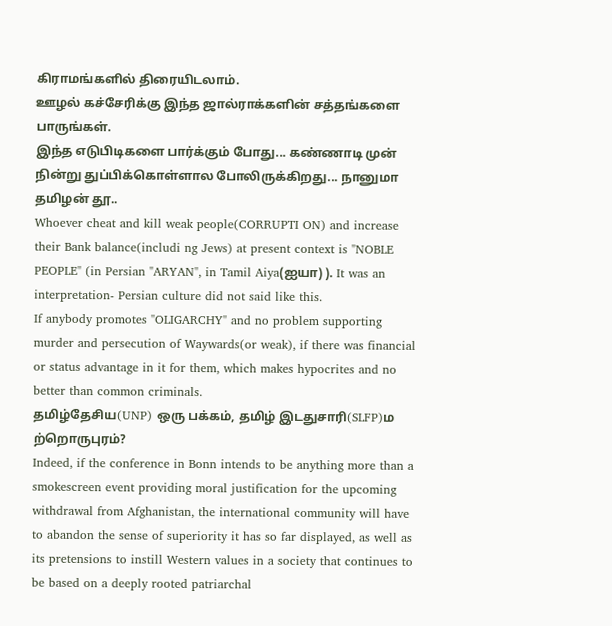கிராமங்களில் திரையிடலாம்.
ஊழல் கச்சேரிக்கு இந்த ஜால்ராக்களின் சத்தங்களை பாருங்கள்.
இந்த எடுபிடிகளை பார்க்கும் போது... கண்ணாடி முன் நின்று துப்பிக்கொள்ளால போலிருக்கிறது... நானுமா தமிழன் தூ..
Whoever cheat and kill weak people(CORRUPTI ON) and increase their Bank balance(includi ng Jews) at present context is "NOBLE PEOPLE" (in Persian "ARYAN", in Tamil Aiya(ஐயா) ). It was an interpretation- Persian culture did not said like this.
If anybody promotes "OLIGARCHY" and no problem supporting murder and persecution of Waywards(or weak), if there was financial or status advantage in it for them, which makes hypocrites and no better than common criminals.
தமிழ்தேசிய(UNP) ஒரு பக்கம், தமிழ் இடதுசாரி(SLFP)ம ற்றொருபுரம்?
Indeed, if the conference in Bonn intends to be anything more than a smokescreen event providing moral justification for the upcoming withdrawal from Afghanistan, the international community will have to abandon the sense of superiority it has so far displayed, as well as its pretensions to instill Western values in a society that continues to be based on a deeply rooted patriarchal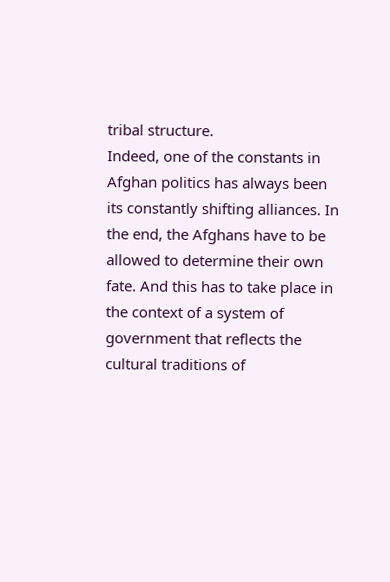tribal structure.
Indeed, one of the constants in Afghan politics has always been its constantly shifting alliances. In the end, the Afghans have to be allowed to determine their own fate. And this has to take place in the context of a system of government that reflects the cultural traditions of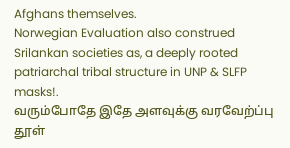Afghans themselves.
Norwegian Evaluation also construed Srilankan societies as, a deeply rooted patriarchal tribal structure in UNP & SLFP masks!.
வரும்போதே இதே அளவுக்கு வரவேற்ப்பு தூள்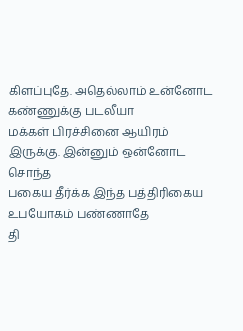கிளப்புதே. அதெல்லாம் உன்னோட கண்ணுக்கு படலீயா
மக்கள் பிரச்சினை ஆயிரம் இருக்கு. இன்னும் ஒன்னோட சொந்த
பகைய தீர்க்க இந்த பத்திரிகைய உபயோகம் பண்ணாதே
தி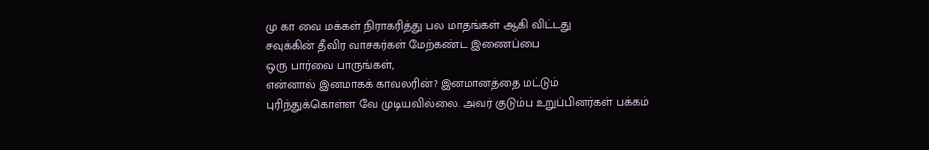மு கா வை மக்கள் நிராகரித்து பல மாதங்கள் ஆகி விட்டது
சவுக்கின் தீவிர வாசகர்கள் மேற்கண்ட இணைப்பை
ஒரு பார்வை பாருங்கள்,
என்னால் இனமாகக் காவலரின்? இனமானத்தை மட்டும் புரிந்துக்கொள்ள வே முடியவில்லை. அவர் குடும்ப உறுப்பினர்கள் பக்கம்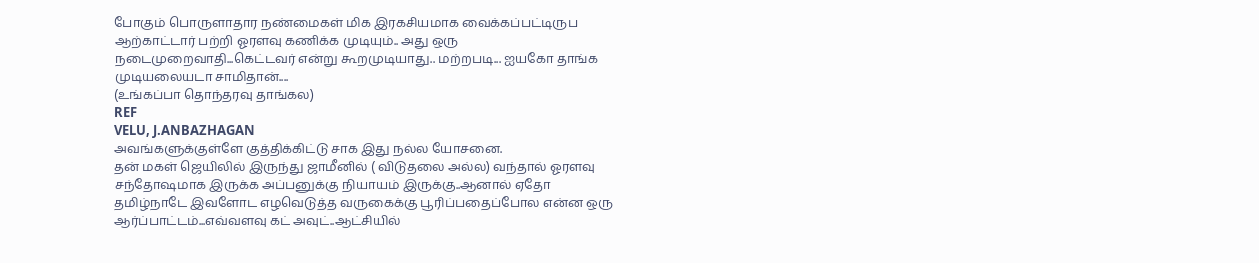போகும் பொருளாதார நண்மைகள் மிக இரகசியமாக வைக்கப்பட்டிருப
ஆற்காட்டார் பற்றி ஓரளவு கணிக்க முடியும்.. அது ஒரு நடைமுறைவாதி...கெட்டவர் என்று கூறமுடியாது.. மற்றபடி... ஐயகோ தாங்க முடியலையடா சாமிதான்....
(உங்கப்பா தொந்தரவு தாங்கல)
REF
VELU, J.ANBAZHAGAN
அவங்களுக்குள்ளே குத்திக்கிட்டு சாக இது நல்ல யோசனை.
தன் மகள் ஜெயிலில் இருந்து ஜாமீனில் ( விடுதலை அல்ல) வந்தால் ஓரளவு சந்தோஷமாக இருக்க அப்பனுக்கு நியாயம் இருக்கு..ஆனால் ஏதோ தமிழ்நாடே இவளோட எழவெடுத்த வருகைக்கு பூரிப்பதைப்போல என்ன ஒரு ஆர்ப்பாட்டம்...எவ்வளவு கட் அவுட்..ஆட்சியில்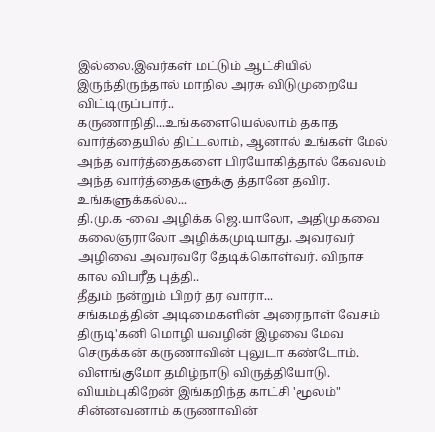இல்லை.இவர்கள் மட்டும் ஆட்சியில் இருந்திருந்தால் மாநில அரசு விடுமுறையே விட்டிருப்பார்..
கருணாநிதி...உங்களையெல்லாம் தகாத வார்த்தையில் திட்டலாம், ஆனால் உங்கள் மேல் அந்த வார்த்தைகளை பிரயோகித்தால் கேவலம் அந்த வார்த்தைகளுக்கு த்தானே தவிர. உங்களுக்கல்ல...
தி.மு.க -வை அழிக்க ஜெ.யாலோ, அதிமுகவை கலைஞராலோ அழிக்கமுடியாது. அவரவர் அழிவை அவரவரே தேடிக்கொள்வர். விநாச கால விபரீத புத்தி..
தீதும் நன்றும் பிறர் தர வாரா...
சங்கமத்தின் அடிமைகளின் அரைநாள் வேசம்
திருடி'கனி மொழி யவழின் இழவை மேவ
செருக்கன் கருணாவின் புலுடா கண்டோம்.
விளங்குமோ தமிழ்நாடு விருத்தியோடு.
வியம்புகிறேன் இங்கறிந்த காட்சி 'மூலம்"
சின்னவனாம் கருணாவின்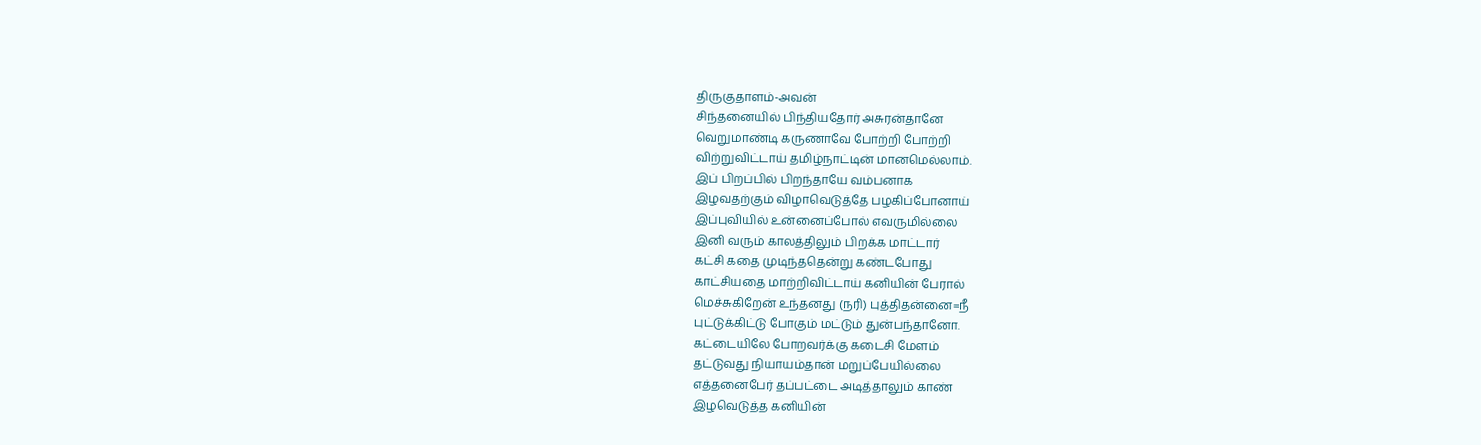திருகுதாளம்-அவன்
சிந்தனையில் பிந்தியதோர் அசுரன்தானே
வெறுமாண்டி கருணாவே போற்றி போற்றி
விற்றுவிட்டாய் தமிழ்நாட்டின் மானமெல்லாம்.
இப் பிறப்பில் பிறந்தாயே வம்பனாக
இழவதற்கும் விழாவெடுத்தே பழகிப்போனாய்
இப்புவியில் உன்னைப்போல் எவருமில்லை
இனி வரும் காலத்திலும் பிறக்க மாட்டார்
கட்சி கதை முடிந்ததென்று கண்டபோது
காட்சியதை மாற்றிவிட்டாய் கனியின் பேரால்
மெச்சுகிறேன் உந்தனது (நரி) புத்திதன்னை=நீ
புட்டுக்கிட்டு போகும் மட்டும் துன்பந்தானோ.
கட்டையிலே போறவர்க்கு கடைசி மேளம்
தட்டுவது நியாயம்தான் மறுப்பேயில்லை
எத்தனைபேர் தப்பட்டை அடித்தாலும் காண்
இழவெடுத்த கனியின்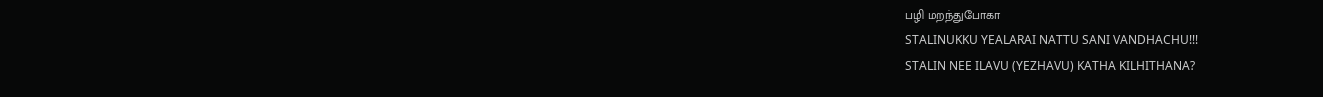பழி மறந்துபோகா
STALINUKKU YEALARAI NATTU SANI VANDHACHU!!!
STALIN NEE ILAVU (YEZHAVU) KATHA KILHITHANA?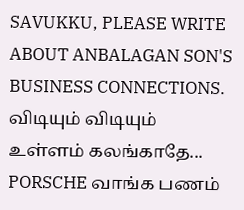SAVUKKU, PLEASE WRITE ABOUT ANBALAGAN SON'S BUSINESS CONNECTIONS.
விடியும் விடியும் உள்ளம் கலங்காதே...
PORSCHE வாங்க பணம்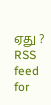ஏது ?
RSS feed for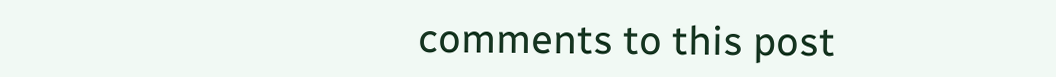comments to this post